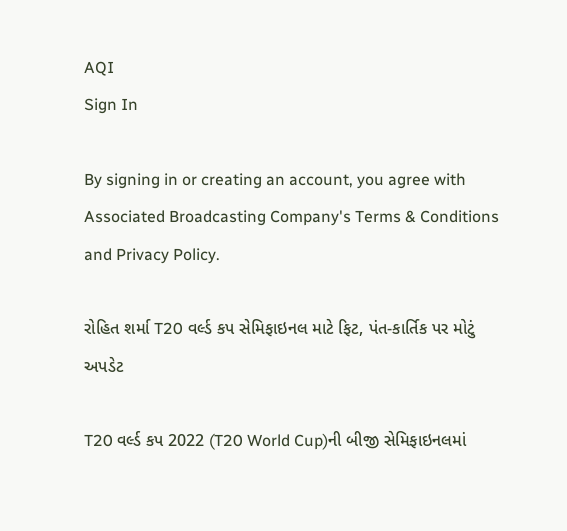AQI
Sign In

By signing in or creating an account, you agree with Associated Broadcasting Company's Terms & Conditions and Privacy Policy.

રોહિત શર્મા T20 વર્લ્ડ કપ સેમિફાઇનલ માટે ફિટ, પંત-કાર્તિક પર મોટું અપડેટ

T20 વર્લ્ડ કપ 2022 (T20 World Cup)ની બીજી સેમિફાઇનલમાં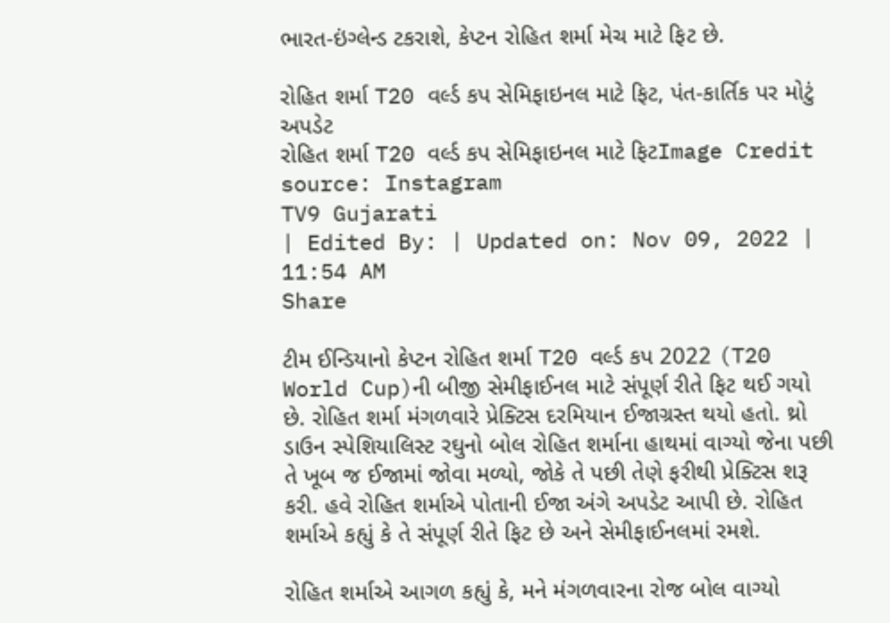ભારત-ઇંગ્લેન્ડ ટકરાશે, કેપ્ટન રોહિત શર્મા મેચ માટે ફિટ છે.

રોહિત શર્મા T20 વર્લ્ડ કપ સેમિફાઇનલ માટે ફિટ, પંત-કાર્તિક પર મોટું અપડેટ
રોહિત શર્મા T20 વર્લ્ડ કપ સેમિફાઇનલ માટે ફિટImage Credit source: Instagram
TV9 Gujarati
| Edited By: | Updated on: Nov 09, 2022 | 11:54 AM
Share

ટીમ ઈન્ડિયાનો કેપ્ટન રોહિત શર્મા T20 વર્લ્ડ કપ 2022 (T20 World Cup)ની બીજી સેમીફાઈનલ માટે સંપૂર્ણ રીતે ફિટ થઈ ગયો છે. રોહિત શર્મા મંગળવારે પ્રેક્ટિસ દરમિયાન ઈજાગ્રસ્ત થયો હતો. થ્રો ડાઉન સ્પેશિયાલિસ્ટ રઘુનો બોલ રોહિત શર્માના હાથમાં વાગ્યો જેના પછી તે ખૂબ જ ઈજામાં જોવા મળ્યો, જોકે તે પછી તેણે ફરીથી પ્રેક્ટિસ શરૂ કરી. હવે રોહિત શર્માએ પોતાની ઈજા અંગે અપડેટ આપી છે. રોહિત શર્માએ કહ્યું કે તે સંપૂર્ણ રીતે ફિટ છે અને સેમીફાઈનલમાં રમશે.

રોહિત શર્માએ આગળ કહ્યું કે, મને મંગળવારના રોજ બોલ વાગ્યો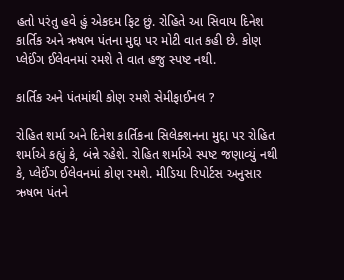હતો પરંતુ હવે હું એકદમ ફિટ છું. રોહિતે આ સિવાય દિનેશ કાર્તિક અને ઋષભ પંતના મુદ્દા પર મોટી વાત કહી છે. કોણ પ્લેઈંગ ઈલેવનમાં રમશે તે વાત હજુ સ્પષ્ટ નથી.

કાર્તિક અને પંતમાંથી કોણ રમશે સેમીફાઈનલ ?

રોહિત શર્મા અને દિનેશ કાર્તિકના સિલેક્શનના મુદ્દા પર રોહિત શર્માએ કહ્યું કે, બંન્ને રહેશે. રોહિત શર્માએ સ્પષ્ટ જણાવ્યું નથી કે, પ્લેઈંગ ઈલેવનમાં કોણ રમશે. મીડિયા રિપોર્ટસ અનુસાર ઋષભ પંતને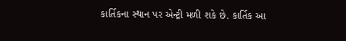કાર્તિકના સ્થાન પર એન્ટ્રી મળી શકે છે. કાર્તિક આ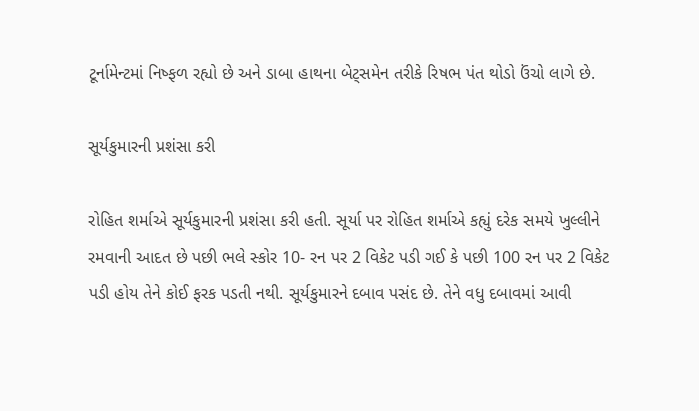ટૂર્નામેન્ટમાં નિષ્ફળ રહ્યો છે અને ડાબા હાથના બેટ્સમેન તરીકે રિષભ પંત થોડો ઉંચો લાગે છે.

સૂર્યકુમારની પ્રશંસા કરી

રોહિત શર્માએ સૂર્યકુમારની પ્રશંસા કરી હતી. સૂર્યા પર રોહિત શર્માએ કહ્યું દરેક સમયે ખુલ્લીને રમવાની આદત છે પછી ભલે સ્કોર 10- રન પર 2 વિકેટ પડી ગઈ કે પછી 100 રન પર 2 વિકેટ પડી હોય તેને કોઈ ફરક પડતી નથી. સૂર્યકુમારને દબાવ પસંદ છે. તેને વધુ દબાવમાં આવી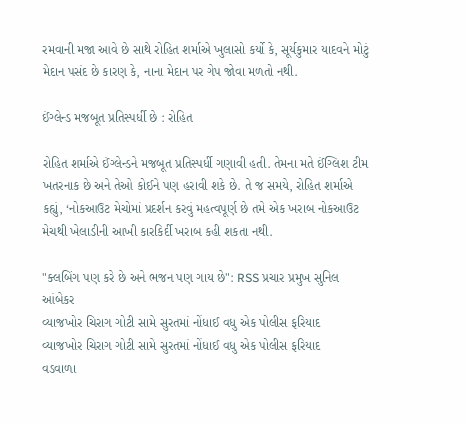રમવાની મજા આવે છે સાથે રોહિત શર્માએ ખુલાસો કર્યો કે, સૂર્યકુમાર યાદવને મોટું મેદાન પસંદ છે કારણ કે, નાના મેદાન પર ગેપ જોવા મળતો નથી.

ઈંગ્લેન્ડ મજબૂત પ્રતિસ્પર્ધી છે : રોહિત

રોહિત શર્માએ ઈંગ્લેન્ડને મજબૂત પ્રતિસ્પર્ધી ગણાવી હતી. તેમના મતે ઈંગ્લિશ ટીમ ખતરનાક છે અને તેઓ કોઈને પણ હરાવી શકે છે. તે જ સમયે, રોહિત શર્માએ કહ્યું, ‘નોકઆઉટ મેચોમાં પ્રદર્શન કરવું મહત્વપૂર્ણ છે તમે એક ખરાબ નોકઆઉટ મેચથી ખેલાડીની આખી કારકિર્દી ખરાબ કહી શકતા નથી.

"ક્લબિંગ પણ કરે છે અને ભજન પણ ગાય છે": RSS પ્રચાર પ્રમુખ સુનિલ આંબેકર
વ્યાજખોર ચિરાગ ગોટી સામે સુરતમાં નોંધાઈ વધુ એક પોલીસ ફરિયાદ
વ્યાજખોર ચિરાગ ગોટી સામે સુરતમાં નોંધાઈ વધુ એક પોલીસ ફરિયાદ
વડવાળા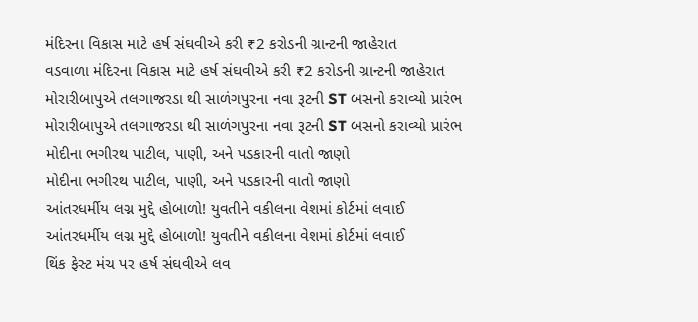મંદિરના વિકાસ માટે હર્ષ સંઘવીએ કરી ₹2 કરોડની ગ્રાન્ટની જાહેરાત
વડવાળા મંદિરના વિકાસ માટે હર્ષ સંઘવીએ કરી ₹2 કરોડની ગ્રાન્ટની જાહેરાત
મોરારીબાપુએ તલગાજરડા થી સાળંગપુરના નવા રૂટની ST બસનો કરાવ્યો પ્રારંભ
મોરારીબાપુએ તલગાજરડા થી સાળંગપુરના નવા રૂટની ST બસનો કરાવ્યો પ્રારંભ
મોદીના ભગીરથ પાટીલ, પાણી, અને પડકારની વાતો જાણો
મોદીના ભગીરથ પાટીલ, પાણી, અને પડકારની વાતો જાણો
આંતરધર્મીય લગ્ન મુદ્દે હોબાળો! યુવતીને વકીલના વેશમાં કોર્ટમાં લવાઈ
આંતરધર્મીય લગ્ન મુદ્દે હોબાળો! યુવતીને વકીલના વેશમાં કોર્ટમાં લવાઈ
થિંક ફેસ્ટ મંચ પર હર્ષ સંઘવીએ લવ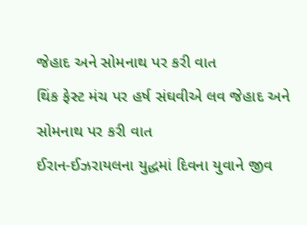જેહાદ અને સોમનાથ પર કરી વાત
થિંક ફેસ્ટ મંચ પર હર્ષ સંઘવીએ લવ જેહાદ અને સોમનાથ પર કરી વાત
ઈરાન-ઈઝરાયલના યુદ્ધમાં દિવના યુવાને જીવ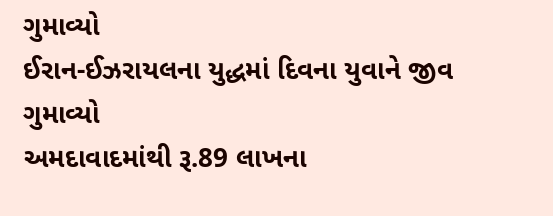ગુમાવ્યો
ઈરાન-ઈઝરાયલના યુદ્ધમાં દિવના યુવાને જીવ ગુમાવ્યો
અમદાવાદમાંથી રૂ.89 લાખના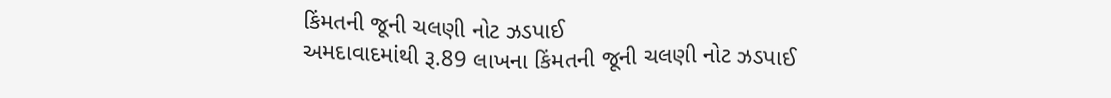કિંમતની જૂની ચલણી નોટ ઝડપાઈ
અમદાવાદમાંથી રૂ.89 લાખના કિંમતની જૂની ચલણી નોટ ઝડપાઈ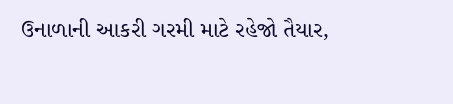ઉનાળાની આકરી ગરમી માટે રહેજો તૈયાર,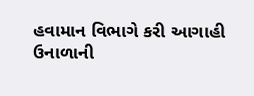હવામાન વિભાગે કરી આગાહી
ઉનાળાની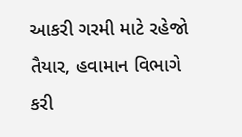આકરી ગરમી માટે રહેજો તૈયાર, હવામાન વિભાગે કરી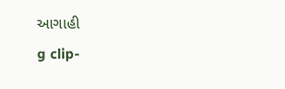આગાહી
g clip-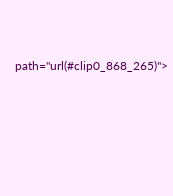path="url(#clip0_868_265)">